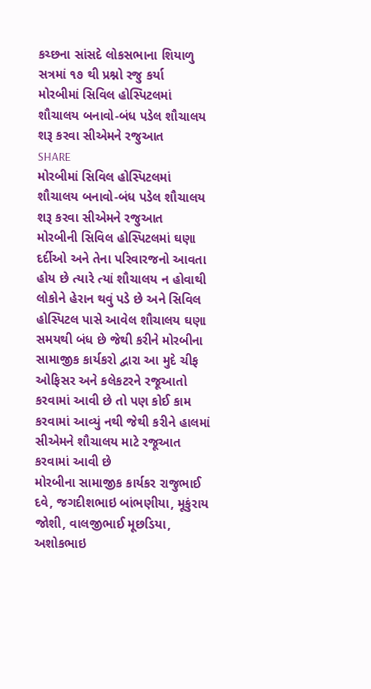કચ્છના સાંસદે લોકસભાના શિયાળુ સત્રમાં ૧૭ થી પ્રશ્નો રજુ કર્યા
મોરબીમાં સિવિલ હોસ્પિટલમાં શૌચાલય બનાવો-બંધ પડેલ શૌચાલય શરૂ કરવા સીએમને રજુઆત
SHARE
મોરબીમાં સિવિલ હોસ્પિટલમાં શૌચાલય બનાવો-બંધ પડેલ શૌચાલય શરૂ કરવા સીએમને રજુઆત
મોરબીની સિવિલ હોસ્પિટલમાં ઘણા દર્દીઓ અને તેના પરિવારજનો આવતા હોય છે ત્યારે ત્યાં શૌચાલય ન હોવાથી લોકોને હેરાન થવું પડે છે અને સિવિલ હોસ્પિટલ પાસે આવેલ શૌચાલય ઘણા સમયથી બંધ છે જેથી કરીને મોરબીના સામાજીક કાર્યકરો દ્વારા આ મુદે ચીફ ઓફિસર અને કલેકટરને રજૂઆતો કરવામાં આવી છે તો પણ કોઈ કામ કરવામાં આવ્યું નથી જેથી કરીને હાલમાં સીએમને શૌચાલય માટે રજૂઆત કરવામાં આવી છે
મોરબીના સામાજીક કાર્યકર રાજુભાઈ દવે, જગદીશભાઇ બાંભણીયા, મૂકુંરાય જોશી, વાલજીભાઈ મૂછડિયા, અશોકભાઇ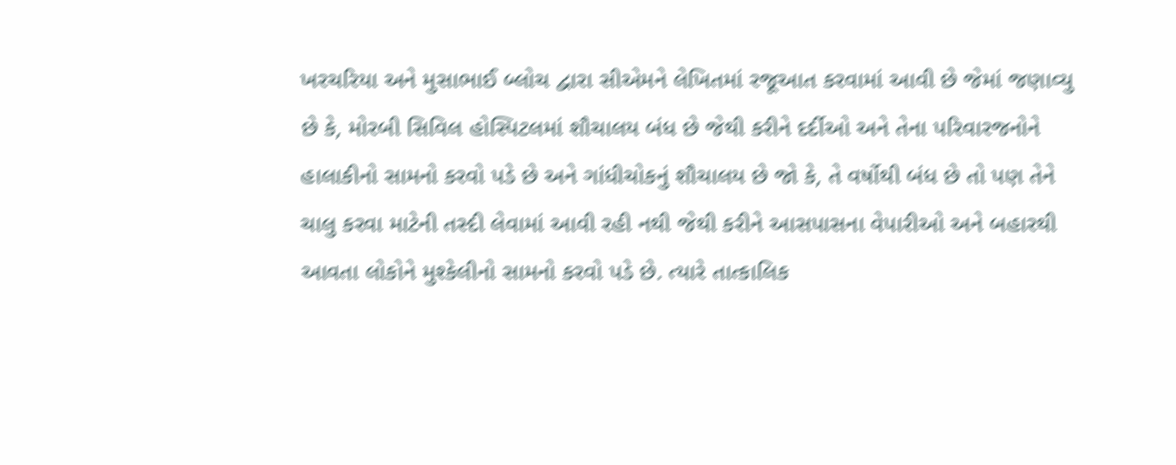ખરચરિયા અને મુસાભાઈ બ્લોચ દ્વારા સીએમને લેખિતમાં રજૂઆત કરવામાં આવી છે જેમાં જણાવ્યુ છે કે, મોરબી સિવિલ હોસ્પિટલમાં શૌચાલય બંધ છે જેથી કરીને દર્દીઓ અને તેના પરિવારજનોને હાલાકીનો સામનો કરવો પડે છે અને ગાંધીચોકનું શૌચાલય છે જો કે, તે વર્ષોથી બંધ છે તો પણ તેને ચાલુ કરવા માટેની તસ્દી લેવામાં આવી રહી નથી જેથી કરીને આસપાસના વેપારીઓ અને બહારથી આવતા લોકોને મુશ્કેલીનો સામનો કરવો પડે છે. ત્યારે તાત્કાલિક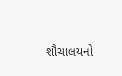શૌચાલયનો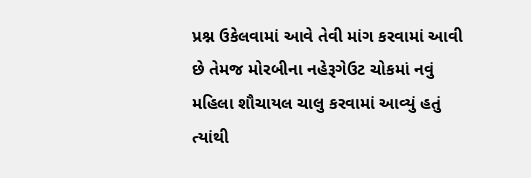પ્રશ્ન ઉકેલવામાં આવે તેવી માંગ કરવામાં આવી છે તેમજ મોરબીના નહેરૂગેઉટ ચોકમાં નવું મહિલા શૌચાયલ ચાલુ કરવામાં આવ્યું હતું ત્યાંથી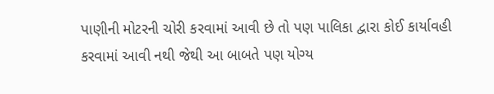પાણીની મોટરની ચોરી કરવામાં આવી છે તો પણ પાલિકા દ્વારા કોઈ કાર્યાવહી કરવામાં આવી નથી જેથી આ બાબતે પણ યોગ્ય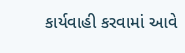કાર્યવાહી કરવામાં આવે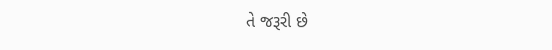તે જરૂરી છે